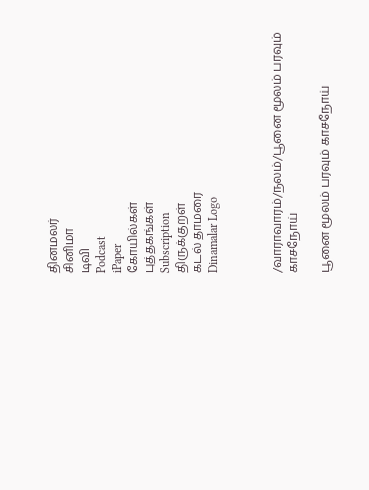தினமலர்
சினிமா
டிவி
Podcast
iPaper
கோயில்கள்
புத்தகங்கள்
Subscription
திருக்குறள்
கடல் தாமரை
Dinamalar Logo



/வாராவாரம்/நலம்/பூனை மூலம் பரவும் காசநோய்

பூனை மூலம் பரவும் காசநோய்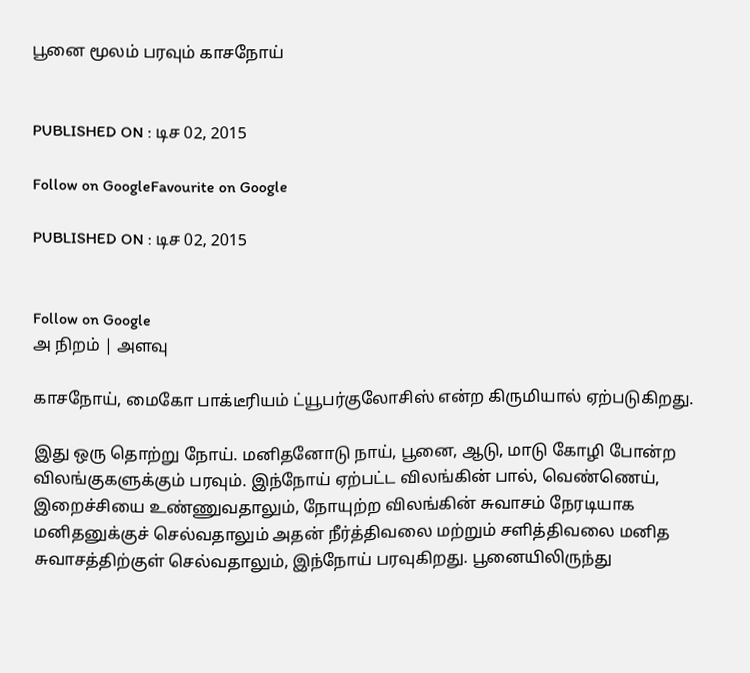பூனை மூலம் பரவும் காசநோய்


PUBLISHED ON : டிச 02, 2015

Follow on GoogleFavourite on Google

PUBLISHED ON : டிச 02, 2015


Follow on Google
அ நிறம் | அளவு

காசநோய், மைகோ பாக்டீரியம் ட்யூபர்குலோசிஸ் என்ற கிருமியால் ஏற்படுகிறது.

இது ஒரு தொற்று நோய். மனிதனோடு நாய், பூனை, ஆடு, மாடு கோழி போன்ற விலங்குகளுக்கும் பரவும். இந்நோய் ஏற்பட்ட விலங்கின் பால், வெண்ணெய், இறைச்சியை உண்ணுவதாலும், நோயுற்ற விலங்கின் சுவாசம் நேரடியாக மனிதனுக்குச் செல்வதாலும் அதன் நீர்த்திவலை மற்றும் சளித்திவலை மனித சுவாசத்திற்குள் செல்வதாலும், இந்நோய் பரவுகிறது. பூனையிலிருந்து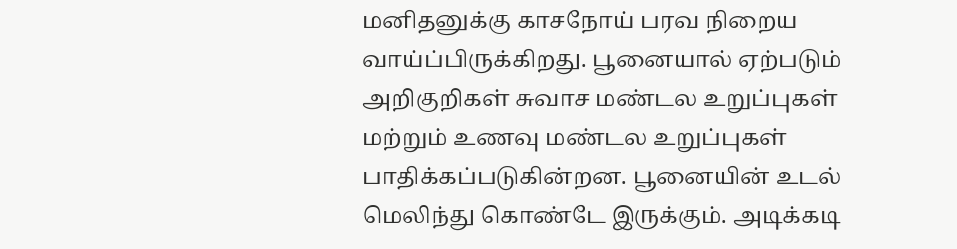மனிதனுக்கு காசநோய் பரவ நிறைய வாய்ப்பிருக்கிறது. பூனையால் ஏற்படும் அறிகுறிகள் சுவாச மண்டல உறுப்புகள் மற்றும் உணவு மண்டல உறுப்புகள் பாதிக்கப்படுகின்றன. பூனையின் உடல் மெலிந்து கொண்டே இருக்கும். அடிக்கடி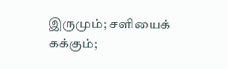இருமும்; சளியைக் கக்கும்;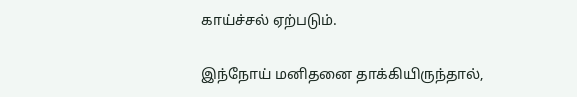காய்ச்சல் ஏற்படும்.

இந்நோய் மனிதனை தாக்கியிருந்தால்,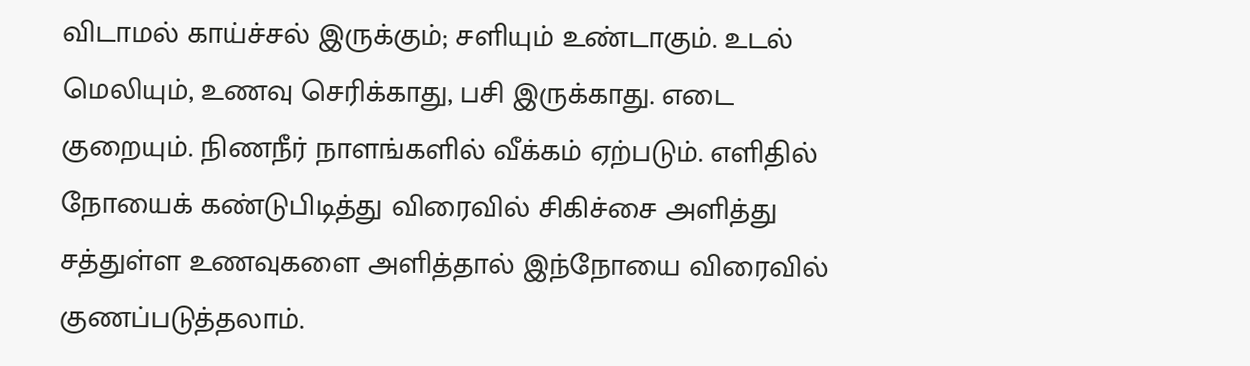விடாமல் காய்ச்சல் இருக்கும்; சளியும் உண்டாகும். உடல் மெலியும், உணவு செரிக்காது, பசி இருக்காது. எடை குறையும். நிணநீர் நாளங்களில் வீக்கம் ஏற்படும். எளிதில் நோயைக் கண்டுபிடித்து விரைவில் சிகிச்சை அளித்து சத்துள்ள உணவுகளை அளித்தால் இந்நோயை விரைவில் குணப்படுத்தலாம்.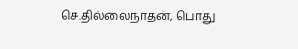செ.தில்லைநாதன், பொது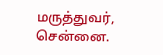மருத்துவர், சென்னை.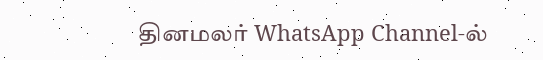தினமலர் WhatsApp Channel-ல்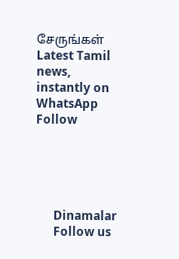சேருங்கள்
Latest Tamil news, instantly on WhatsApp
Follow





      Dinamalar
      Follow us